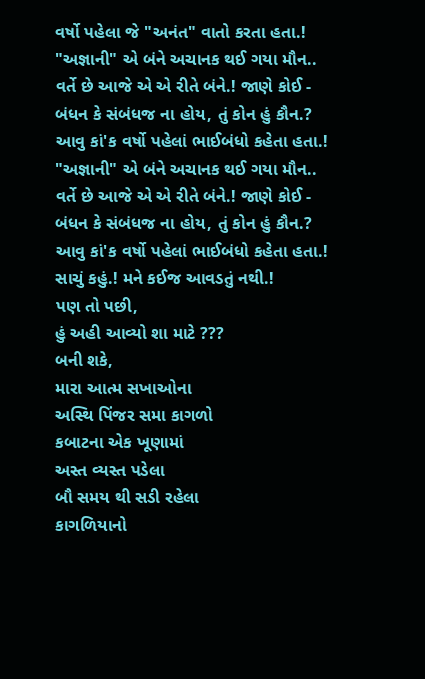વર્ષો પહેલા જે "અનંત" વાતો કરતા હતા.!
"અજ્ઞાની" એ બંને અચાનક થઈ ગયા મૌન..
વર્તે છે આજે એ એ રીતે બંને.! જાણે કોઈ -
બંધન કે સંબંધજ ના હોય, તું કોન હું કૌન.?
આવુ કાં'ક વર્ષો પહેલાં ભાઈબંધો કહેતા હતા.!
"અજ્ઞાની" એ બંને અચાનક થઈ ગયા મૌન..
વર્તે છે આજે એ એ રીતે બંને.! જાણે કોઈ -
બંધન કે સંબંધજ ના હોય, તું કોન હું કૌન.?
આવુ કાં'ક વર્ષો પહેલાં ભાઈબંધો કહેતા હતા.!
સાચું કહું.! મને કઈજ આવડતું નથી.!
પણ તો પછી,
હું અહી આવ્યો શા માટે ???
બની શકે,
મારા આત્મ સખાઓના
અસ્થિ પિંજર સમા કાગળો
કબાટના એક ખૂણામાં
અસ્ત વ્યસ્ત પડેલા
બૌ સમય થી સડી રહેલા
કાગળિયાનો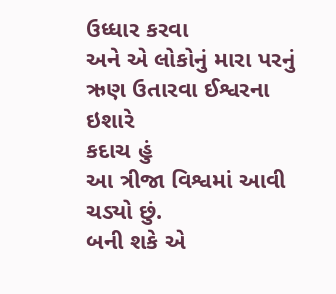ઉધ્ધાર કરવા
અને એ લોકોનું મારા પરનું
ઋણ ઉતારવા ઈશ્વરના ઇશારે
કદાચ હું
આ ત્રીજા વિશ્વમાં આવી ચડ્યો છું.
બની શકે એ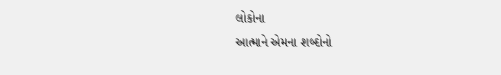લોકોના
આત્માને એમના શબ્દોનો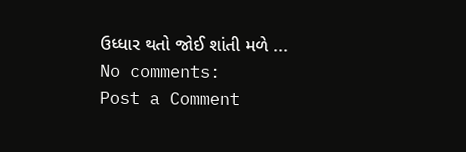ઉધ્ધાર થતો જોઈ શાંતી મળે ...
No comments:
Post a Comment